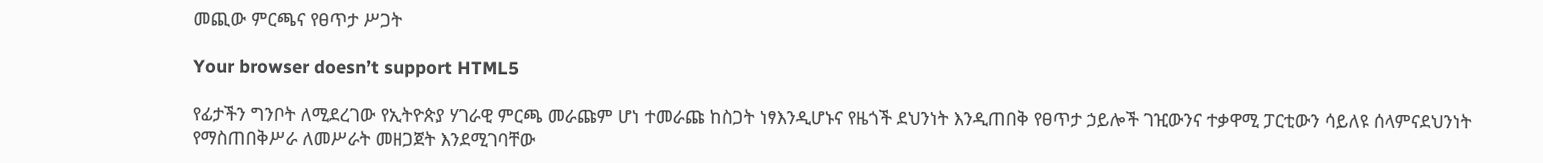መጪው ምርጫና የፀጥታ ሥጋት

Your browser doesn’t support HTML5

የፊታችን ግንቦት ለሚደረገው የኢትዮጵያ ሃገራዊ ምርጫ መራጩም ሆነ ተመራጩ ከስጋት ነፃእንዲሆኑና የዜጎች ደህንነት እንዲጠበቅ የፀጥታ ኃይሎች ገዢውንና ተቃዋሚ ፓርቲውን ሳይለዩ ሰላምናደህንነት የማስጠበቅሥራ ለመሥራት መዘጋጀት እንደሚገባቸው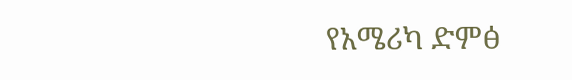የአሜሪካ ድምፅ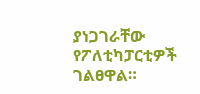ያነጋገራቸው የፖለቲካፓርቲዎች ገልፀዋል።